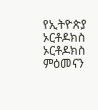የኢትዮጵያ ኦርቶዶክስ ኦርቶዶክስ ምዕመናን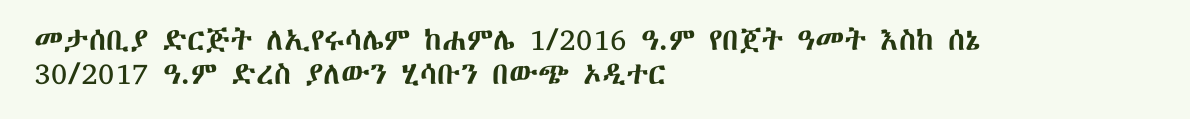መታሰቢያ ድርጅት ለኢየሩሳሌም ከሐምሌ 1/2016 ዓ.ም የበጀት ዓመት እስከ ሰኔ 30/2017 ዓ.ም ድረስ ያለውን ሂሳቡን በውጭ ኦዲተር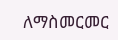ለማስመርመር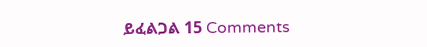ይፈልጋል 15 Comments